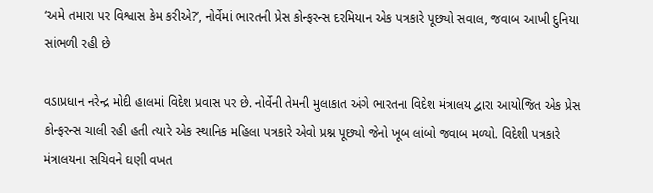‘અમે તમારા પર વિશ્વાસ કેમ કરીએ?’, નોર્વેમાં ભારતની પ્રેસ કોન્ફરન્સ દરમિયાન એક પત્રકારે પૂછ્યો સવાલ, જવાબ આખી દુનિયા સાંભળી રહી છે

વડાપ્રધાન નરેન્દ્ર મોદી હાલમાં વિદેશ પ્રવાસ પર છે. નોર્વેની તેમની મુલાકાત અંગે ભારતના વિદેશ મંત્રાલય દ્વારા આયોજિત એક પ્રેસ કોન્ફરન્સ ચાલી રહી હતી ત્યારે એક સ્થાનિક મહિલા પત્રકારે એવો પ્રશ્ન પૂછ્યો જેનો ખૂબ લાંબો જવાબ મળ્યો. વિદેશી પત્રકારે મંત્રાલયના સચિવને ઘણી વખત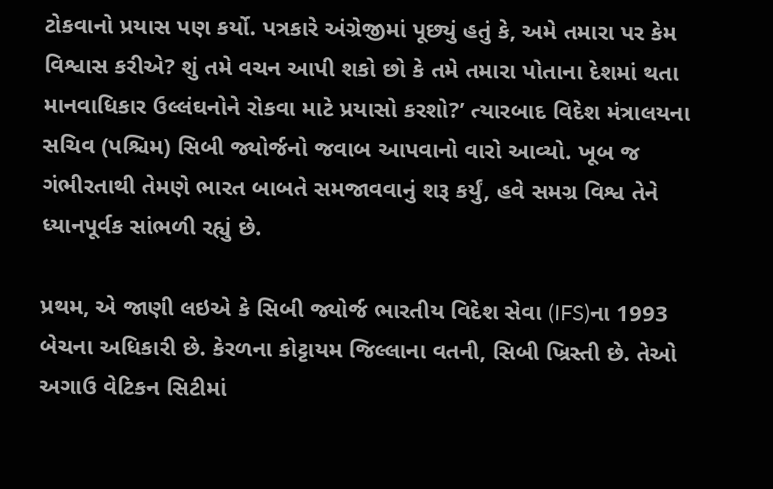ટોકવાનો પ્રયાસ પણ કર્યો. પત્રકારે અંગ્રેજીમાં પૂછ્યું હતું કે, અમે તમારા પર કેમ વિશ્વાસ કરીએ? શું તમે વચન આપી શકો છો કે તમે તમારા પોતાના દેશમાં થતા માનવાધિકાર ઉલ્લંઘનોને રોકવા માટે પ્રયાસો કરશો?’ ત્યારબાદ વિદેશ મંત્રાલયના સચિવ (પશ્ચિમ) સિબી જ્યોર્જનો જવાબ આપવાનો વારો આવ્યો. ખૂબ જ ગંભીરતાથી તેમણે ભારત બાબતે સમજાવવાનું શરૂ કર્યું, હવે સમગ્ર વિશ્વ તેને ધ્યાનપૂર્વક સાંભળી રહ્યું છે.

પ્રથમ, એ જાણી લઇએ કે સિબી જ્યોર્જ ભારતીય વિદેશ સેવા (IFS)ના 1993 બેચના અધિકારી છે. કેરળના કોટ્ટાયમ જિલ્લાના વતની, સિબી ખ્રિસ્તી છે. તેઓ અગાઉ વેટિકન સિટીમાં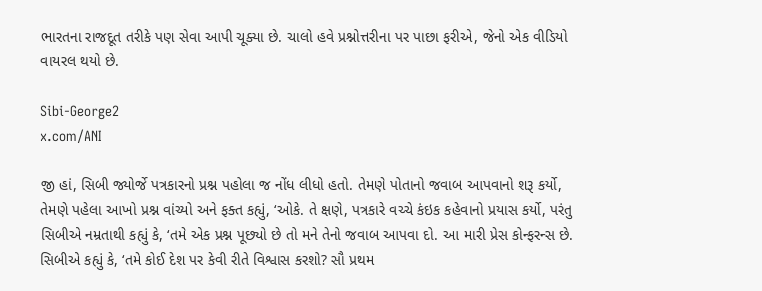ભારતના રાજદૂત તરીકે પણ સેવા આપી ચૂક્યા છે. ચાલો હવે પ્રશ્નોત્તરીના પર પાછા ફરીએ, જેનો એક વીડિયો વાયરલ થયો છે.

Sibi-George2
x.com/ANI

જી હાં, સિબી જ્યોર્જે પત્રકારનો પ્રશ્ન પહોલા જ નોંધ લીધો હતો. તેમણે પોતાનો જવાબ આપવાનો શરૂ કર્યો, તેમણે પહેલા આખો પ્રશ્ન વાંચ્યો અને ફક્ત કહ્યું, ‘ઓકે. તે ક્ષણે, પત્રકારે વચ્ચે કંઇક કહેવાનો પ્રયાસ કર્યો, પરંતુ સિબીએ નમ્રતાથી કહ્યું કે, ‘તમે એક પ્રશ્ન પૂછ્યો છે તો મને તેનો જવાબ આપવા દો. આ મારી પ્રેસ કોન્ફરન્સ છે. સિબીએ કહ્યું કે, ‘તમે કોઈ દેશ પર કેવી રીતે વિશ્વાસ કરશો? સૌ પ્રથમ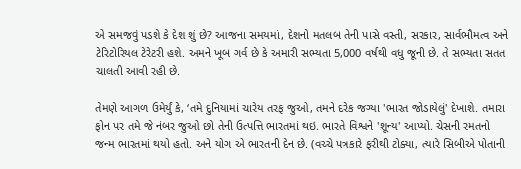એ સમજવું પડશે કે દેશ શું છે? આજના સમયમાં, દેશનો મતલબ તેની પાસે વસ્તી, સરકાર, સાર્વભૌમત્વ અને ટેરિટોરિયલ ટેરેટરી હશે. અમને ખૂબ ગર્વ છે કે અમારી સભ્યતા 5,000 વર્ષથી વધુ જૂની છે. તે સભ્યતા સતત ચાલતી આવી રહી છે.

તેમણે આગળ ઉમેર્યું કે, ‘તમે દુનિયામાં ચારેય તરફ જુઓ, તમને દરેક જગ્યા 'ભારત જોડાયેલું' દેખાશે. તમારા ફોન પર તમે જે નંબર જુઓ છો તેની ઉત્પત્તિ ભારતમાં થઇ. ભારતે વિશ્વને 'શૂન્ય' આપ્યો. ચેસની રમતનો જન્મ ભારતમાં થયો હતો. અને યોગ એ ભારતની દેન છે. (વચ્ચે પત્રકારે ફરીથી ટોક્યા, ત્યારે સિબીએ પોતાની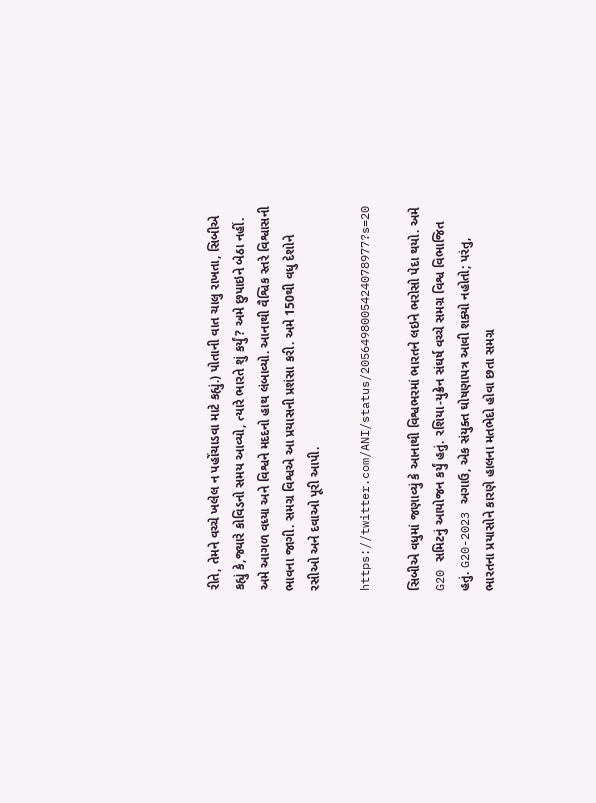રીતે, તેમને વચ્ચે ખલેલ ન પહોંચાડવા માટે કહ્યું.) પોતાની વાત ચાલુ રાખતા, સિબીએ કહ્યું કે,જ્યારે કોવિડનો સમય આવ્યો, ત્યારે ભારતે શું કર્યું? અમે છુપાઇને બેઠા નહીં. અમે આગળ વધ્યા અને વિશ્વને મદદનો હાથ લંબાવ્યો. આનાથી વૈશ્વિક સ્તરે વિશ્વાસની ભાવના જાગી. સમગ્ર વિશ્વએ આ પ્રયાસની પ્રશંસા કરી. અમે 150થી વધુ દેશોને રસીઓ અને દવાઓ પૂરી આપી.

https://twitter.com/ANI/status/2056498005424078977?s=20

સિબીએ વધુમાં જણાવ્યું કે આનાથી વિશ્વભરમાં ભારતને લઇને ભરોસો પેદા થયો. અમે G20 સમિટનું આયોજન કર્યું હતું. રશિયા-યુક્રેન સંઘર્ષ વચ્ચે સમગ્ર વિશ્વ વિભાજિત હતું. G20-2023 અગાઉ, એક સંયુક્ત ઘોષણાપત્ર આવી શક્યો નહોતો; પરંતુ, ભારતના પ્રયાસોને કારણે હાલના મતભેદો હોવા છતા સમગ્ર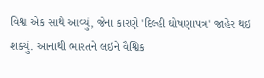વિશ્વ એક સાથે આવ્યું, જેના કારણે 'દિલ્હી ઘોષણાપત્ર' જાહેર થઇ શક્યું. આનાથી ભારતને લઇને વૈશ્વિક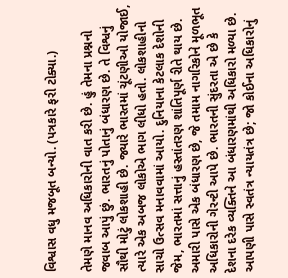વિશ્વાસ વધુ મજબૂત બન્યો. (પત્રકારે ફરી ટોક્યા.)

તેમણે માનવ અધિકારોની વાત કરી છે. હું તેમના પ્રશ્નનો જવાબ આપું છું. ભારતનું પોતાનું બંધારણ છે. તે વિશ્વનું સૌથી મોટું લોકશાહી છે. જ્યારે ભારતમાં ચૂંટણીઓ યોજાઈ, ત્યારે એક અબજ લોકોએ ભાગ લીધો હતો. લોકશાહીનો સાચો ઉત્સવ મનાવવામાં આયો. દુનિયાના કેટલાક દેશોની જેમ, ભારતમાં સત્તાનું હસ્તાંતરણ શાંતિપૂર્ણ રીતે થાય છે. અમારી પાસે એક બંધારણ છે, જે તમામ નાગરિકોને મૂળભૂત અધિકારોની ગેરન્ટી આપે છે. ભારતની સુંદરતા એ છે કે દેશના દરેક વ્યક્તિને આ બંધારણમાંથી અધિકારો મળ્યા છે. આપણી પાસે સ્વતંત્ર ન્યાયતંત્ર છે; જો કોઈના અધિકારોનું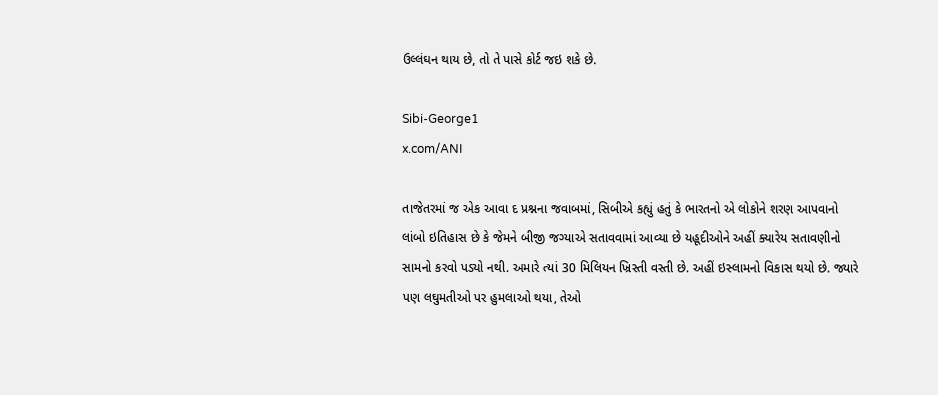ઉલ્લંઘન થાય છે, તો તે પાસે કોર્ટ જઇ શકે છે.

Sibi-George1
x.com/ANI

તાજેતરમાં જ એક આવા દ પ્રશ્નના જવાબમાં, સિબીએ કહ્યું હતું કે ભારતનો એ લોકોને શરણ આપવાનો લાંબો ઇતિહાસ છે કે જેમને બીજી જગ્યાએ સતાવવામાં આવ્યા છે યહૂદીઓને અહીં ક્યારેય સતાવણીનો સામનો કરવો પડ્યો નથી. અમારે ત્યાં 30 મિલિયન ખ્રિસ્તી વસ્તી છે. અહીં ઇસ્લામનો વિકાસ થયો છે. જ્યારે પણ લઘુમતીઓ પર હુમલાઓ થયા, તેઓ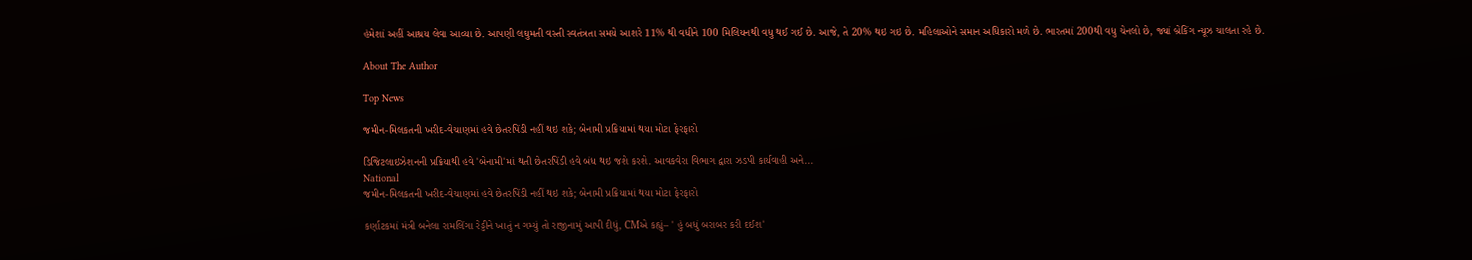હંમેશાં અહીં આશ્રય લેવા આવ્યા છે. આપણી લઘુમતી વસ્તી સ્વતંત્રતા સમયે આશરે 11% થી વધીને 100 મિલિયનથી વધુ થઈ ગઈ છે. આજે, તે 20% થઇ ગઇ છે. મહિલાઓને સમાન અધિકારો મળે છે. ભારતમાં 200થી વધુ ચેનલો છે, જ્યાં બ્રેકિંગ ન્યૂઝ ચાલતા રહે છે.

About The Author

Top News

જમીન-મિલકતની ખરીદ-વેચાણમાં હવે છેતરપિંડી નહીં થઇ શકે; બેનામી પ્રક્રિયામાં થયા મોટા ફેરફારો

ડિજિટલાઇઝેશનની પ્રક્રિયાથી હવે 'બેનામી'માં થતી છેતરપિંડી હવે બંધ થઇ જશે કરશે. આવકવેરા વિભાગ દ્વારા ઝડપી કાર્યવાહી અને...
National
જમીન-મિલકતની ખરીદ-વેચાણમાં હવે છેતરપિંડી નહીં થઇ શકે; બેનામી પ્રક્રિયામાં થયા મોટા ફેરફારો

કર્ણાટકમાં મંત્રી બનેલા રામલિંગા રેડ્ડીને ખાતું ન ગમ્યું તો રાજીનામું આપી દીધું, CMએ કહ્યું– ' હું બધું બરાબર કરી દઈશ'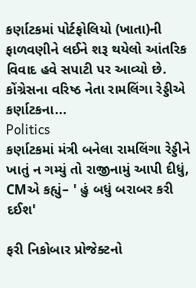કર્ણાટકમાં પોર્ટફોલિયો (ખાતા)ની ફાળવણીને લઈને શરૂ થયેલો આંતરિક વિવાદ હવે સપાટી પર આવ્યો છે. કોંગ્રેસના વરિષ્ઠ નેતા રામલિંગા રેડ્ડીએ કર્ણાટકના...
Politics
કર્ણાટકમાં મંત્રી બનેલા રામલિંગા રેડ્ડીને ખાતું ન ગમ્યું તો રાજીનામું આપી દીધું, CMએ કહ્યું– ' હું બધું બરાબર કરી દઈશ'

ફરી નિકોબાર પ્રોજેક્ટનો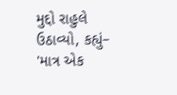મુદ્દો રાહુલે ઉઠાવ્યો, કહ્યું– 'માત્ર એક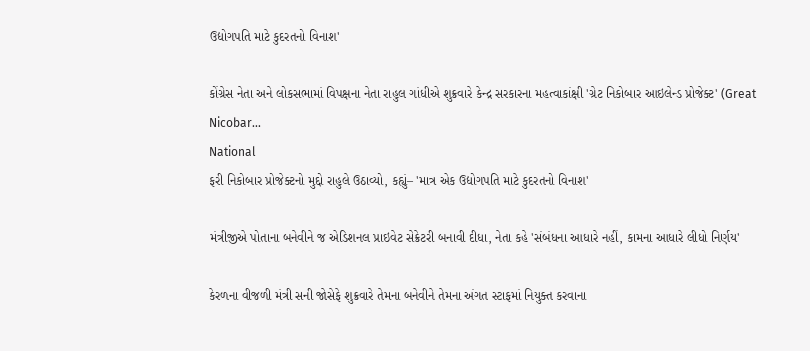ઉદ્યોગપતિ માટે કુદરતનો વિનાશ'

કોંગ્રેસ નેતા અને લોકસભામાં વિપક્ષના નેતા રાહુલ ગાંધીએ શુક્રવારે કેન્દ્ર સરકારના મહત્વાકાંક્ષી 'ગ્રેટ નિકોબાર આઇલેન્ડ પ્રોજેક્ટ' (Great Nicobar...
National
ફરી નિકોબાર પ્રોજેક્ટનો મુદ્દો રાહુલે ઉઠાવ્યો, કહ્યું– 'માત્ર એક ઉદ્યોગપતિ માટે કુદરતનો વિનાશ'

મંત્રીજીએ પોતાના બનેવીને જ એડિશનલ પ્રાઇવેટ સેક્રેટરી બનાવી દીધા, નેતા કહે 'સંબંધના આધારે નહીં, કામના આધારે લીધો નિર્ણય'

કેરળના વીજળી મંત્રી સની જોસેફે શુક્રવારે તેમના બનેવીને તેમના અંગત સ્ટાફમાં નિયુક્ત કરવાના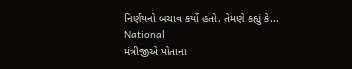નિર્ણયનો બચાવ કર્યો હતો. તેમણે કહ્યું કે...
National
મંત્રીજીએ પોતાના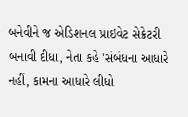બનેવીને જ એડિશનલ પ્રાઇવેટ સેક્રેટરી બનાવી દીધા, નેતા કહે 'સંબંધના આધારે નહીં, કામના આધારે લીધો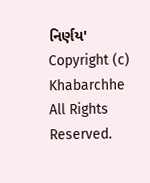નિર્ણય'
Copyright (c) Khabarchhe All Rights Reserved.